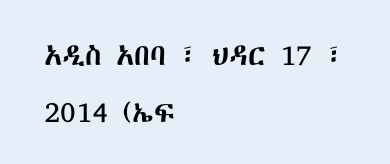አዲስ አበባ ፣ ህዳር 17 ፣ 2014 (ኤፍ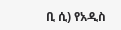ቢ ሲ) የአዲስ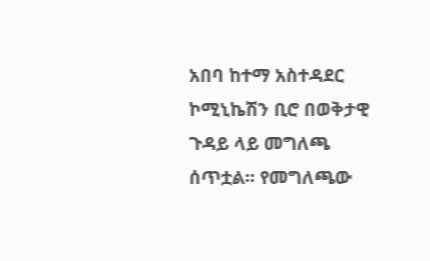አበባ ከተማ አስተዳደር ኮሚኒኬሽን ቢሮ በወቅታዊ ጉዳይ ላይ መግለጫ ሰጥቷል፡፡ የመግለጫው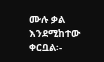ሙሉ ቃል እንደሚከተው ቀርቧል፡-